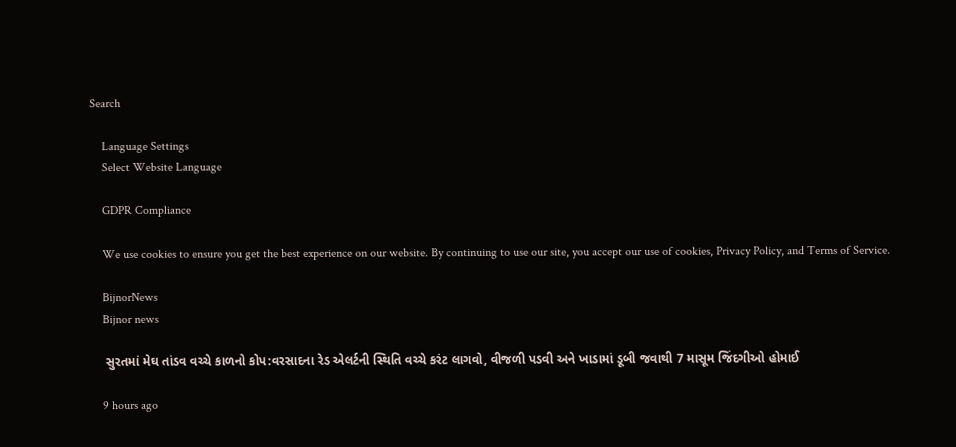Search

    Language Settings
    Select Website Language

    GDPR Compliance

    We use cookies to ensure you get the best experience on our website. By continuing to use our site, you accept our use of cookies, Privacy Policy, and Terms of Service.

    BijnorNews
    Bijnor news

    સુરતમાં મેઘ તાંડવ વચ્ચે કાળનો કોપ:વરસાદના રેડ એલર્ટની સ્થિતિ વચ્ચે કરંટ લાગવો, વીજળી પડવી અને ખાડામાં ડૂબી જવાથી 7 માસૂમ જિંદગીઓ હોમાઈ

    9 hours ago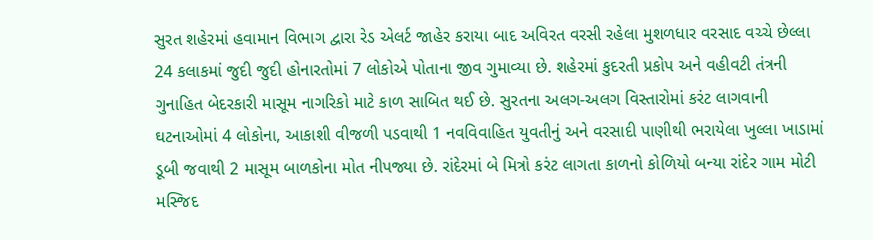સુરત શહેરમાં હવામાન વિભાગ દ્વારા રેડ એલર્ટ જાહેર કરાયા બાદ અવિરત વરસી રહેલા મુશળધાર વરસાદ વચ્ચે છેલ્લા 24 કલાકમાં જુદી જુદી હોનારતોમાં 7 લોકોએ પોતાના જીવ ગુમાવ્યા છે. શહેરમાં કુદરતી પ્રકોપ અને વહીવટી તંત્રની ગુનાહિત બેદરકારી માસૂમ નાગરિકો માટે કાળ સાબિત થઈ છે. સુરતના અલગ-અલગ વિસ્તારોમાં કરંટ લાગવાની ઘટનાઓમાં 4 લોકોના, આકાશી વીજળી પડવાથી 1 નવવિવાહિત યુવતીનું અને વરસાદી પાણીથી ભરાયેલા ખુલ્લા ખાડામાં ડૂબી જવાથી 2 માસૂમ બાળકોના મોત નીપજ્યા છે. રાંદેરમાં બે મિત્રો કરંટ લાગતા કાળનો કોળિયો બન્યા રાંદેર ગામ મોટી મસ્જિદ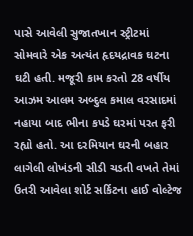પાસે આવેલી સુજાતખાન સ્ટ્રીટમાં સોમવારે એક અત્યંત હૃદયદ્રાવક ઘટના ઘટી હતી. મજૂરી કામ કરતો 28 વર્ષીય આઝમ આલમ અબ્દુલ કમાલ વરસાદમાં નહાયા બાદ ભીના કપડે ઘરમાં પરત ફરી રહ્યો હતો. આ દરમિયાન ઘરની બહાર લાગેલી લોખંડની સીડી ચડતી વખતે તેમાં ઉતરી આવેલા શોર્ટ સર્કિટના હાઈ વોલ્ટેજ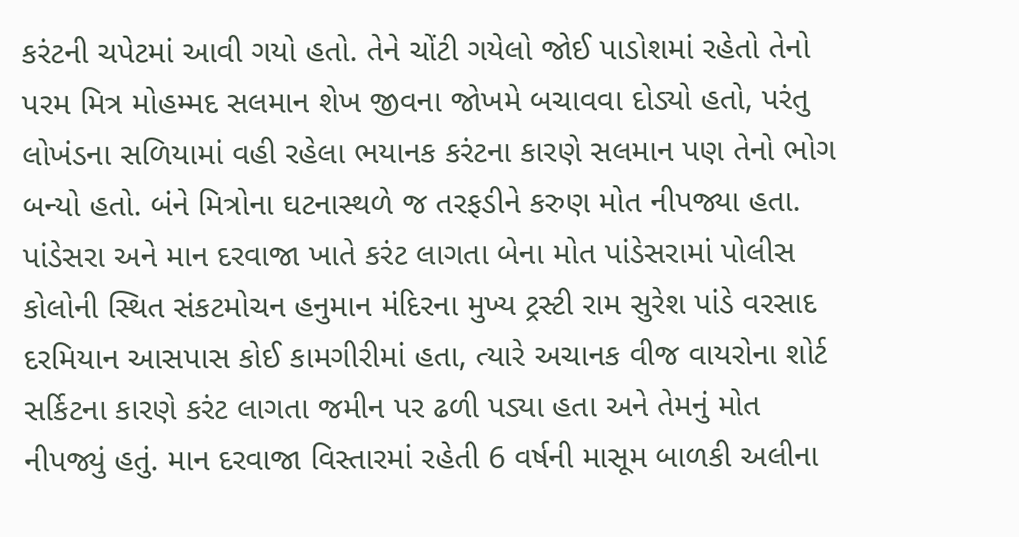કરંટની ચપેટમાં આવી ગયો હતો. તેને ચોંટી ગયેલો જોઈ પાડોશમાં રહેતો તેનો પરમ મિત્ર મોહમ્મદ સલમાન શેખ જીવના જોખમે બચાવવા દોડ્યો હતો, પરંતુ લોખંડના સળિયામાં વહી રહેલા ભયાનક કરંટના કારણે સલમાન પણ તેનો ભોગ બન્યો હતો. બંને મિત્રોના ઘટનાસ્થળે જ તરફડીને કરુણ મોત નીપજ્યા હતા. પાંડેસરા અને માન દરવાજા ખાતે કરંટ લાગતા બેના મોત પાંડેસરામાં પોલીસ કોલોની સ્થિત સંકટમોચન હનુમાન મંદિરના મુખ્ય ટ્રસ્ટી રામ સુરેશ પાંડે વરસાદ દરમિયાન આસપાસ કોઈ કામગીરીમાં હતા, ત્યારે અચાનક વીજ વાયરોના શોર્ટ સર્કિટના કારણે કરંટ લાગતા જમીન પર ઢળી પડ્યા હતા અને તેમનું મોત નીપજ્યું હતું. માન દરવાજા વિસ્તારમાં રહેતી 6 વર્ષની માસૂમ બાળકી અલીના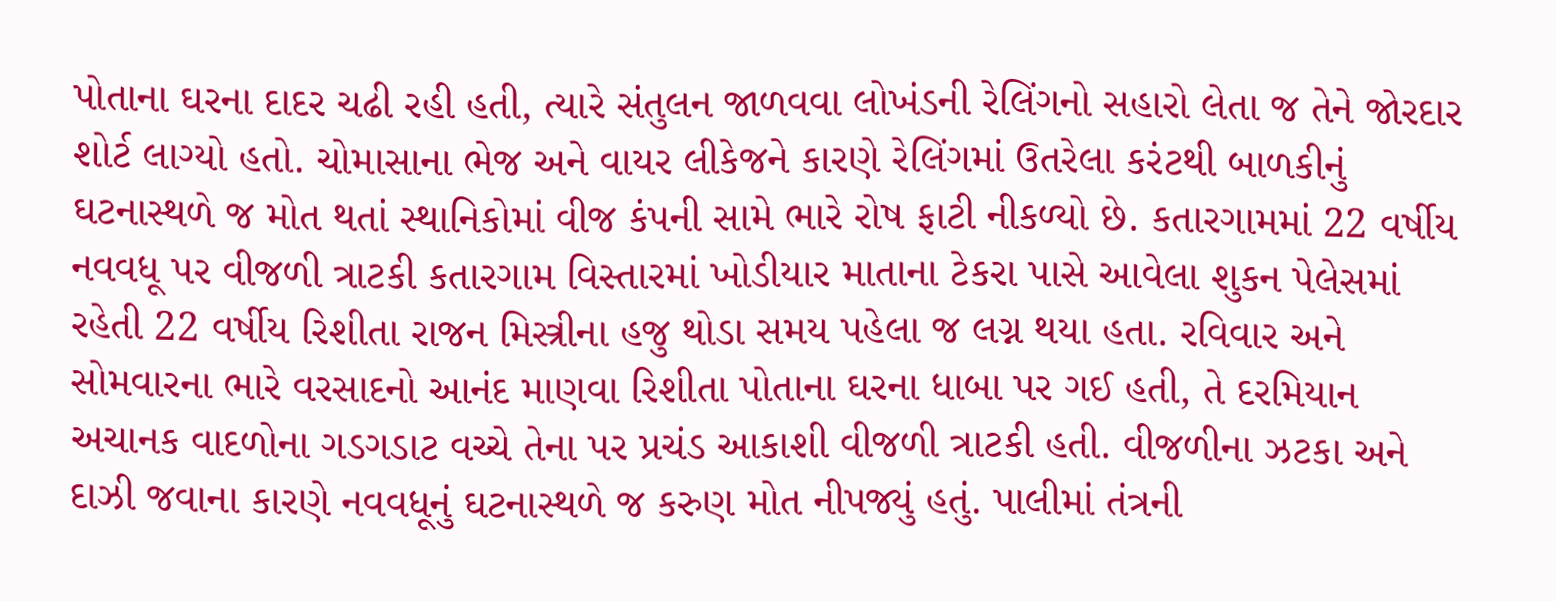પોતાના ઘરના દાદર ચઢી રહી હતી, ત્યારે સંતુલન જાળવવા લોખંડની રેલિંગનો સહારો લેતા જ તેને જોરદાર શોર્ટ લાગ્યો હતો. ચોમાસાના ભેજ અને વાયર લીકેજને કારણે રેલિંગમાં ઉતરેલા કરંટથી બાળકીનું ઘટનાસ્થળે જ મોત થતાં સ્થાનિકોમાં વીજ કંપની સામે ભારે રોષ ફાટી નીકળ્યો છે. કતારગામમાં 22 વર્ષીય નવવધૂ પર વીજળી ત્રાટકી કતારગામ વિસ્તારમાં ખોડીયાર માતાના ટેકરા પાસે આવેલા શુકન પેલેસમાં રહેતી 22 વર્ષીય રિશીતા રાજન મિસ્ત્રીના હજુ થોડા સમય પહેલા જ લગ્ન થયા હતા. રવિવાર અને સોમવારના ભારે વરસાદનો આનંદ માણવા રિશીતા પોતાના ઘરના ધાબા પર ગઈ હતી, તે દરમિયાન અચાનક વાદળોના ગડગડાટ વચ્ચે તેના પર પ્રચંડ આકાશી વીજળી ત્રાટકી હતી. વીજળીના ઝટકા અને દાઝી જવાના કારણે નવવધૂનું ઘટનાસ્થળે જ કરુણ મોત નીપજ્યું હતું. પાલીમાં તંત્રની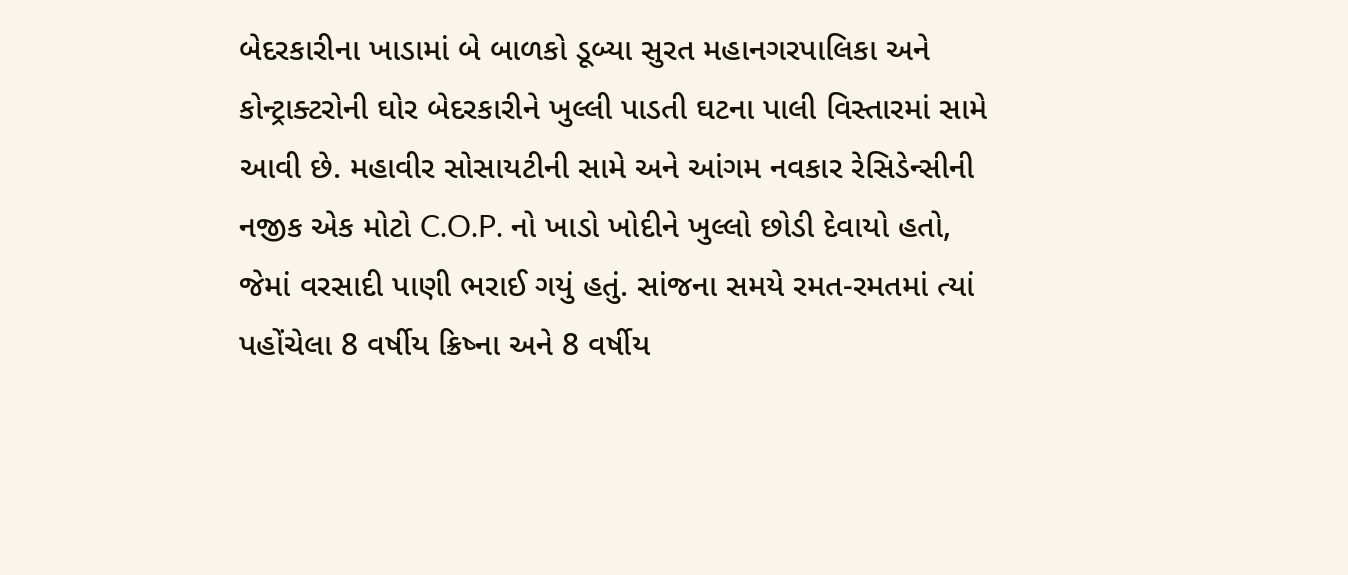બેદરકારીના ખાડામાં બે બાળકો ડૂબ્યા સુરત મહાનગરપાલિકા અને કોન્ટ્રાક્ટરોની ઘોર બેદરકારીને ખુલ્લી પાડતી ઘટના પાલી વિસ્તારમાં સામે આવી છે. મહાવીર સોસાયટીની સામે અને આંગમ નવકાર રેસિડેન્સીની નજીક એક મોટો C.O.P. નો ખાડો ખોદીને ખુલ્લો છોડી દેવાયો હતો, જેમાં વરસાદી પાણી ભરાઈ ગયું હતું. સાંજના સમયે રમત-રમતમાં ત્યાં પહોંચેલા 8 વર્ષીય ક્રિષ્ના અને 8 વર્ષીય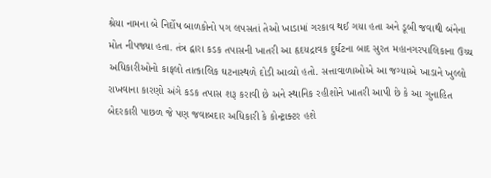શ્રેયા નામના બે નિર્દોષ બાળકોનો પગ લપસતાં તેઓ ખાડામાં ગરકાવ થઈ ગયા હતા અને ડૂબી જવાથી બંનેના મોત નીપજ્યા હતા. તંત્ર દ્વારા કડક તપાસની ખાતરી આ હૃદયદ્રાવક દુર્ઘટના બાદ સુરત મહાનગરપાલિકાના ઉચ્ચ અધિકારીઓનો કાફલો તાત્કાલિક ઘટનાસ્થળે દોડી આવ્યો હતો. સત્તાવાળાઓએ આ જગ્યાએ ખાડાને ખુલ્લો રાખવાના કારણો અંગે કડક તપાસ શરૂ કરાવી છે અને સ્થાનિક રહીશોને ખાતરી આપી છે કે આ ગુનાહિત બેદરકારી પાછળ જે પણ જવાબદાર અધિકારી કે કોન્ટ્રાક્ટર હશે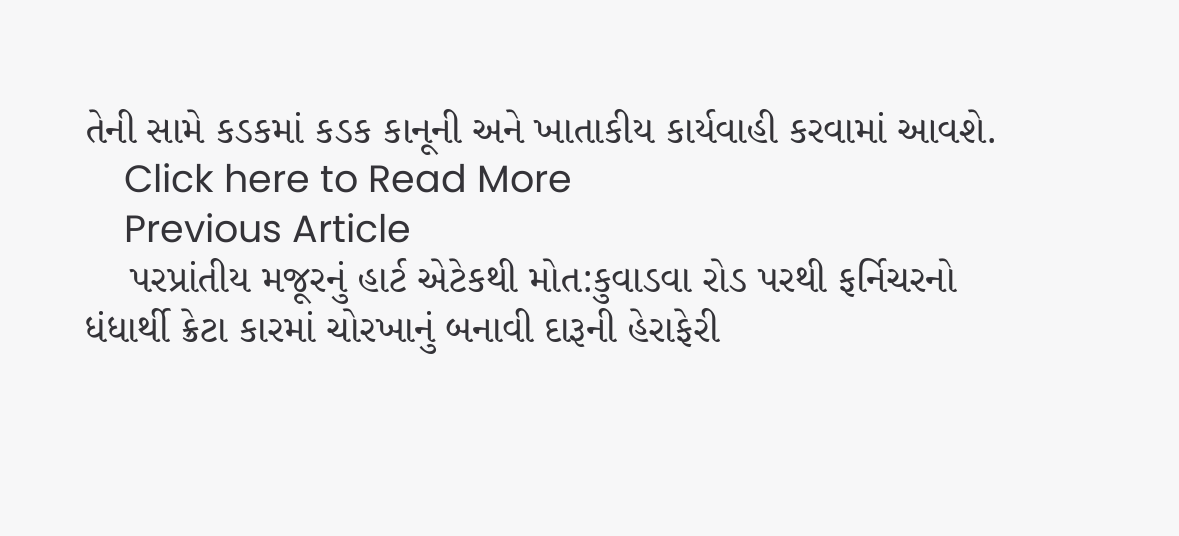તેની સામે કડકમાં કડક કાનૂની અને ખાતાકીય કાર્યવાહી કરવામાં આવશે.
    Click here to Read More
    Previous Article
    પરપ્રાંતીય મજૂરનું હાર્ટ એટેકથી મોત:કુવાડવા રોડ પરથી ફર્નિચરનો ધંધાર્થી ક્રેટા કારમાં ચોરખાનું બનાવી દારૂની હેરાફેરી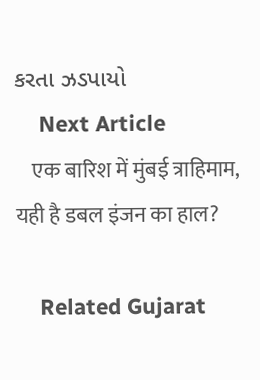કરતા ઝડપાયો
    Next Article
    एक बारिश में मुंबई त्राहिमाम, यही है डबल इंजन का हाल?

    Related Gujarat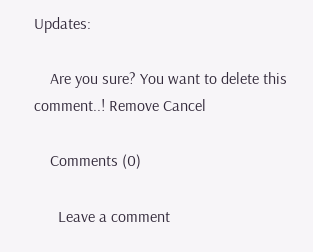Updates:

    Are you sure? You want to delete this comment..! Remove Cancel

    Comments (0)

      Leave a comment